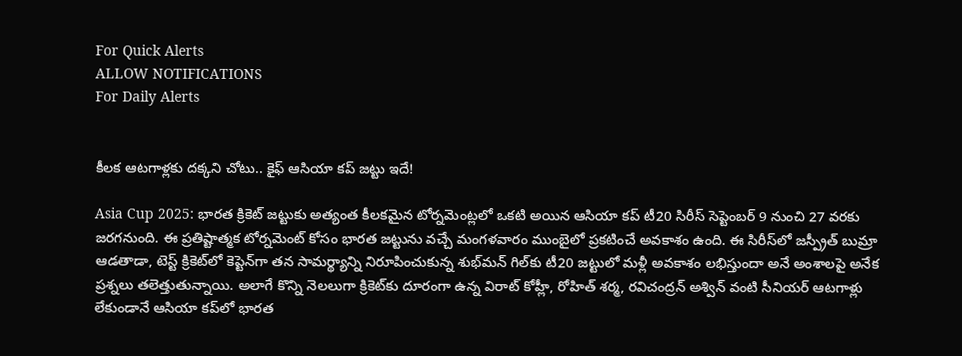For Quick Alerts
ALLOW NOTIFICATIONS
For Daily Alerts


కీలక ఆటగాళ్లకు దక్కని చోటు.. కైఫ్ ఆసియా కప్ జట్టు ఇదే!

Asia Cup 2025: భారత క్రికెట్ జట్టుకు అత్యంత కీలకమైన టోర్నమెంట్లలో ఒకటి అయిన ఆసియా కప్ టీ20 సిరీస్ సెప్టెంబర్ 9 నుంచి 27 వరకు జరగనుంది. ఈ ప్రతిష్టాత్మక టోర్నమెంట్ కోసం భారత జట్టును వచ్చే మంగళవారం ముంబైలో ప్రకటించే అవకాశం ఉంది. ఈ సిరీస్‌లో జస్ప్రీత్ బుమ్రా ఆడతాడా, టెస్ట్ క్రికెట్‌లో కెప్టెన్‌గా తన సామర్థ్యాన్ని నిరూపించుకున్న శుభ్‌మన్ గిల్‌కు టీ20 జట్టులో మళ్లీ అవకాశం లభిస్తుందా అనే అంశాలపై అనేక ప్రశ్నలు తలెత్తుతున్నాయి. అలాగే కొన్ని నెలలుగా క్రికెట్‌కు దూరంగా ఉన్న విరాట్ కోహ్లీ, రోహిత్ శర్మ, రవిచంద్రన్ అశ్విన్ వంటి సీనియర్ ఆటగాళ్లు లేకుండానే ఆసియా కప్‌లో భారత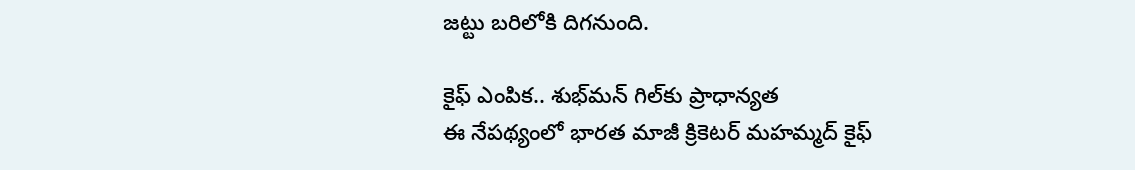జట్టు బరిలోకి దిగనుంది.

కైఫ్ ఎంపిక.. శుభ్‌మన్ గిల్‌కు ప్రాధాన్యత
ఈ నేపథ్యంలో భారత మాజీ క్రికెటర్ మహమ్మద్ కైఫ్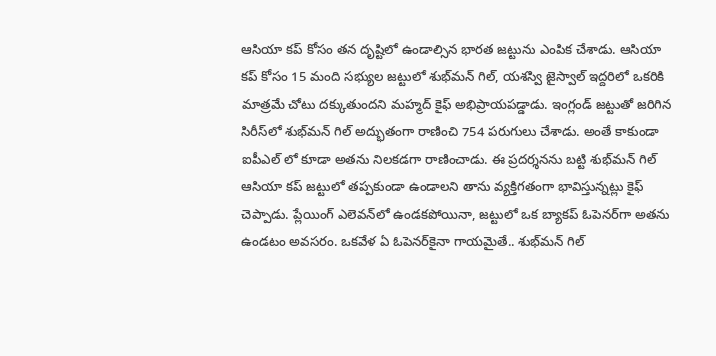ఆసియా కప్ కోసం తన దృష్టిలో ఉండాల్సిన భారత జట్టును ఎంపిక చేశాడు. ఆసియా కప్ కోసం 15 మంది సభ్యుల జట్టులో శుభ్‌మన్ గిల్, యశస్వి జైస్వాల్ ఇద్దరిలో ఒకరికి మాత్రమే చోటు దక్కుతుందని మహ్మద్ కైఫ్ అభిప్రాయపడ్డాడు. ఇంగ్లండ్ జట్టుతో జరిగిన సిరీస్‌లో శుభ్‌మన్ గిల్ అద్భుతంగా రాణించి 754 పరుగులు చేశాడు. అంతే కాకుండా ఐపీఎల్ లో కూడా అతను నిలకడగా రాణించాడు. ఈ ప్రదర్శనను బట్టి శుభ్‌మన్ గిల్ ఆసియా కప్ జట్టులో తప్పకుండా ఉండాలని తాను వ్యక్తిగతంగా భావిస్తున్నట్లు కైఫ్ చెప్పాడు. ప్లేయింగ్ ఎలెవన్‌లో ఉండకపోయినా, జట్టులో ఒక బ్యాకప్ ఓపెనర్‌గా అతను ఉండటం అవసరం. ఒకవేళ ఏ ఓపెనర్‌కైనా గాయమైతే.. శుభ్‌మన్ గిల్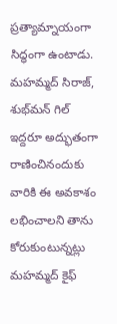ప్రత్యామ్నాయంగా సిద్ధంగా ఉంటాడు. మహమ్మద్ సిరాజ్, శుభ్‌మన్ గిల్ ఇద్దరూ అద్భుతంగా రాణించినందుకు వారికి ఈ అవకాశం లభించాలని తాను కోరుకుంటున్నట్లు మహమ్మద్ కైఫ్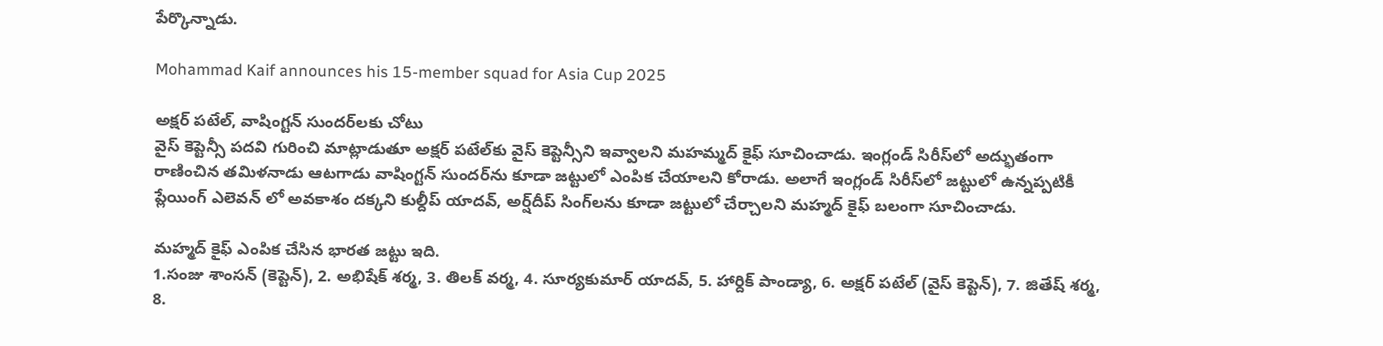పేర్కొన్నాడు.

Mohammad Kaif announces his 15-member squad for Asia Cup 2025

అక్షర్ పటేల్, వాషింగ్టన్ సుందర్‌లకు చోటు
వైస్ కెప్టెన్సీ పదవి గురించి మాట్లాడుతూ అక్షర్ పటేల్‌కు వైస్ కెప్టెన్సీని ఇవ్వాలని మహమ్మద్ కైఫ్ సూచించాడు. ఇంగ్లండ్ సిరీస్‌లో అద్భుతంగా రాణించిన తమిళనాడు ఆటగాడు వాషింగ్టన్ సుందర్‌‌ను కూడా జట్టులో ఎంపిక చేయాలని కోరాడు. అలాగే ఇంగ్లండ్ సిరీస్‌లో జట్టులో ఉన్నప్పటికీ ప్లేయింగ్ ఎలెవన్ లో అవకాశం దక్కని కుల్దీప్ యాదవ్, అర్ష్‌దీప్ సింగ్‌లను కూడా జట్టులో చేర్చాలని మహ్మద్ కైఫ్ బలంగా సూచించాడు.

మహ్మద్ కైఫ్ ఎంపిక చేసిన భారత జట్టు ఇది.
1.సంజు శాంసన్ (కెప్టెన్), 2. అభిషేక్ శర్మ, 3. తిలక్ వర్మ, 4. సూర్యకుమార్ యాదవ్, 5. హార్దిక్ పాండ్యా, 6. అక్షర్ పటేల్ (వైస్ కెప్టెన్), 7. జితేష్ శర్మ, 8.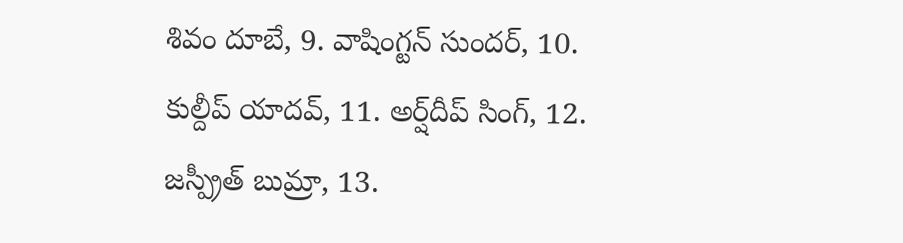శివం దూబే, 9. వాషింగ్టన్ సుందర్, 10. కుల్దీప్ యాదవ్, 11. అర్ష్‌దీప్ సింగ్, 12. జస్ప్రీత్ బుమ్రా, 13.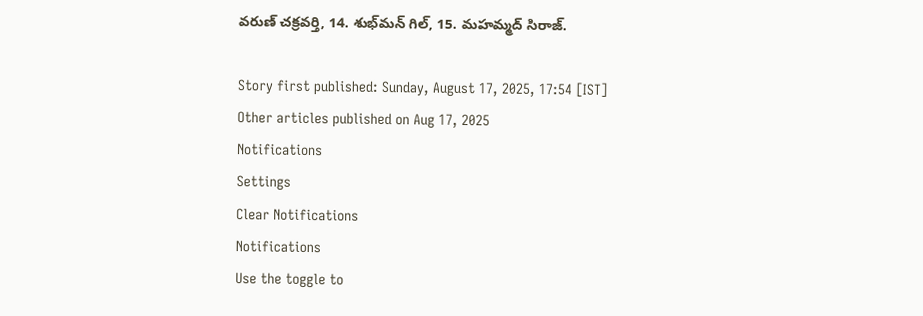వరుణ్ చక్రవర్తి, 14. శుభ్‌మన్ గిల్, 15. మహమ్మద్ సిరాజ్.

Story first published: Sunday, August 17, 2025, 17:54 [IST]
Other articles published on Aug 17, 2025
Notifications
Settings
Clear Notifications
Notifications
Use the toggle to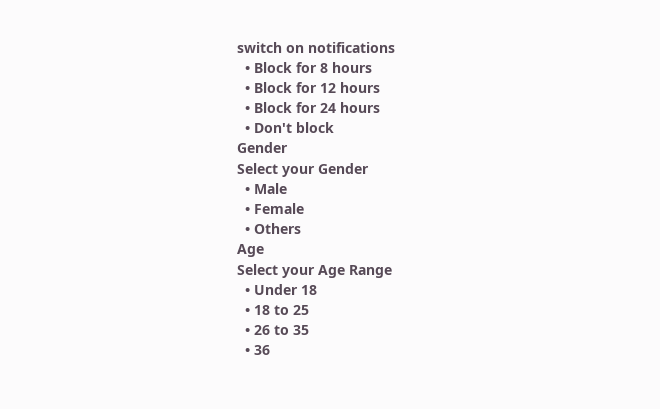switch on notifications
  • Block for 8 hours
  • Block for 12 hours
  • Block for 24 hours
  • Don't block
Gender
Select your Gender
  • Male
  • Female
  • Others
Age
Select your Age Range
  • Under 18
  • 18 to 25
  • 26 to 35
  • 36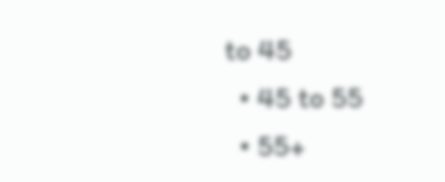to 45
  • 45 to 55
  • 55+